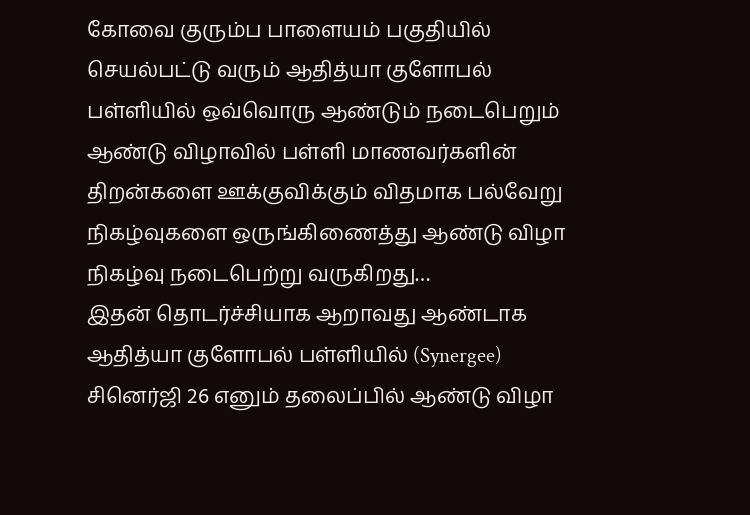கோவை குரும்ப பாளையம் பகுதியில் செயல்பட்டு வரும் ஆதித்யா குளோபல் பள்ளியில் ஒவ்வொரு ஆண்டும் நடைபெறும் ஆண்டு விழாவில் பள்ளி மாணவர்களின் திறன்களை ஊக்குவிக்கும் விதமாக பல்வேறு நிகழ்வுகளை ஒருங்கிணைத்து ஆண்டு விழா நிகழ்வு நடைபெற்று வருகிறது…
இதன் தொடர்ச்சியாக ஆறாவது ஆண்டாக ஆதித்யா குளோபல் பள்ளியில் (Synergee) சினெர்ஜி 26 எனும் தலைப்பில் ஆண்டு விழா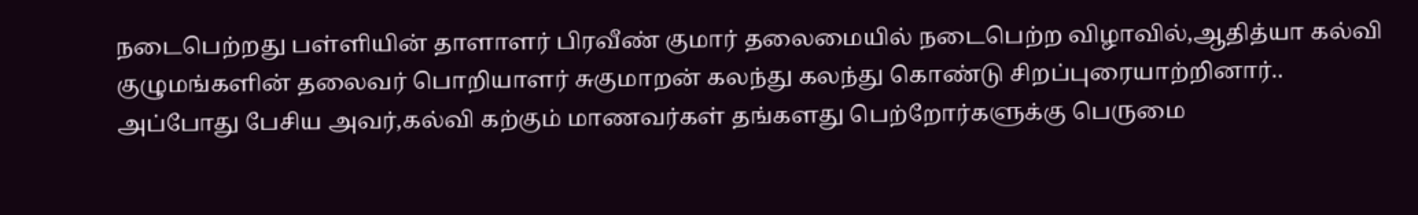நடைபெற்றது பள்ளியின் தாளாளர் பிரவீண் குமார் தலைமையில் நடைபெற்ற விழாவில்,ஆதித்யா கல்வி குழுமங்களின் தலைவர் பொறியாளர் சுகுமாறன் கலந்து கலந்து கொண்டு சிறப்புரையாற்றினார்..
அப்போது பேசிய அவர்,கல்வி கற்கும் மாணவர்கள் தங்களது பெற்றோர்களுக்கு பெருமை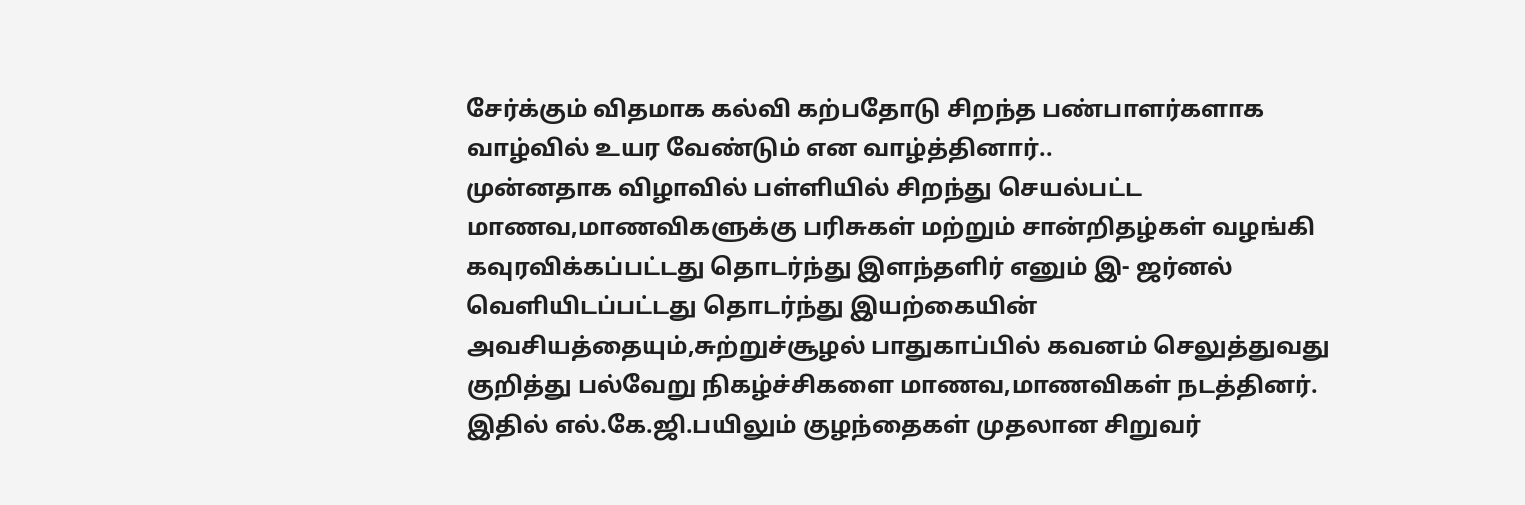சேர்க்கும் விதமாக கல்வி கற்பதோடு சிறந்த பண்பாளர்களாக வாழ்வில் உயர வேண்டும் என வாழ்த்தினார்..
முன்னதாக விழாவில் பள்ளியில் சிறந்து செயல்பட்ட மாணவ,மாணவிகளுக்கு பரிசுகள் மற்றும் சான்றிதழ்கள் வழங்கி கவுரவிக்கப்பட்டது தொடர்ந்து இளந்தளிர் எனும் இ- ஜர்னல் வெளியிடப்பட்டது தொடர்ந்து இயற்கையின் அவசியத்தையும்,சுற்றுச்சூழல் பாதுகாப்பில் கவனம் செலுத்துவது குறித்து பல்வேறு நிகழ்ச்சிகளை மாணவ,மாணவிகள் நடத்தினர்.
இதில் எல்.கே.ஜி.பயிலும் குழந்தைகள் முதலான சிறுவர்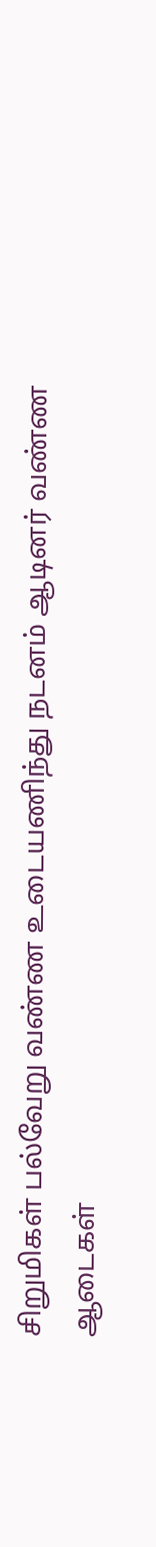சிறுமிகள் பல்வேறு வண்ண உடையணிந்து நடனம் ஆடினர் வண்ண ஆடைகள்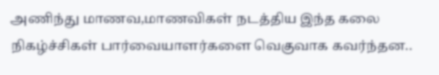அணிந்து மாணவ,மாணவிகள் நடத்திய இந்த கலை நிகழ்ச்சிகள் பார்வையாளர்களை வெகுவாக கவர்ந்தன..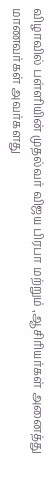விழாவில் பள்ளியின் முதல்வர் விஜய பிரபா மற்றும் ,ஆசிரியர்கள் அனைத்து மாணவர்கள் அவர்களது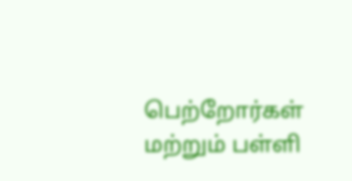பெற்றோர்கள் மற்றும் பள்ளி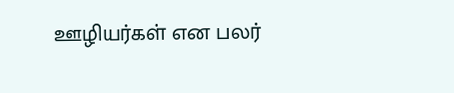ஊழியர்கள் என பலர்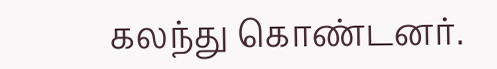கலந்து கொண்டனர்.